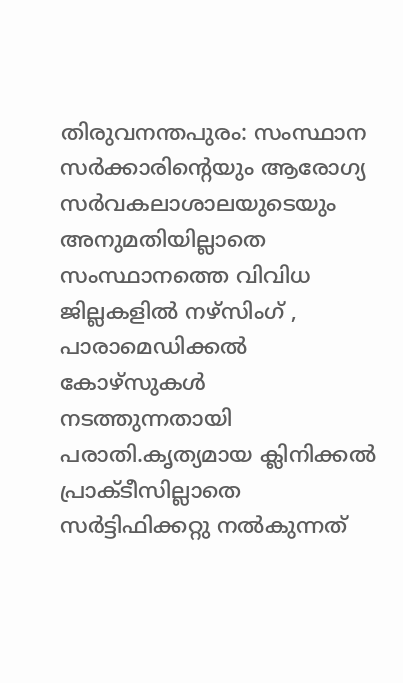തിരുവനന്തപുരം: സംസ്ഥാന സർക്കാരിന്റെയും ആരോഗ്യ സർവകലാശാലയുടെയും അനുമതിയില്ലാതെ സംസ്ഥാനത്തെ വിവിധ ജില്ലകളിൽ നഴ്സിംഗ് , പാരാമെഡിക്കൽ കോഴ്സുകൾ നടത്തുന്നതായി പരാതി.കൃത്യമായ ക്ലിനിക്കൽ പ്രാക്ടീസില്ലാതെ സർട്ടിഫിക്കറ്റു നൽകുന്നത്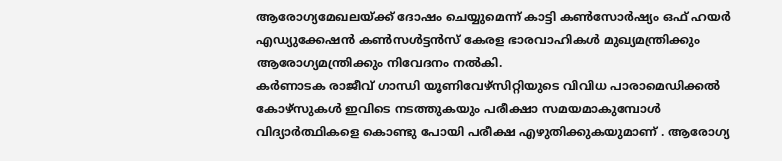ആരോഗ്യമേഖലയ്ക്ക് ദോഷം ചെയ്യുമെന്ന് കാട്ടി കൺസോർഷ്യം ഒഫ് ഹയർ എഡ്യുക്കേഷൻ കൺസൾട്ടൻസ് കേരള ഭാരവാഹികൾ മുഖ്യമന്ത്രിക്കും ആരോഗ്യമന്ത്രിക്കും നിവേദനം നൽകി.
കർണാടക രാജീവ് ഗാന്ധി യൂണിവേഴ്സിറ്റിയുടെ വിവിധ പാരാമെഡിക്കൽ കോഴ്സുകൾ ഇവിടെ നടത്തുകയും പരീക്ഷാ സമയമാകുമ്പോൾ വിദ്യാർത്ഥികളെ കൊണ്ടു പോയി പരീക്ഷ എഴുതിക്കുകയുമാണ് . ആരോഗ്യ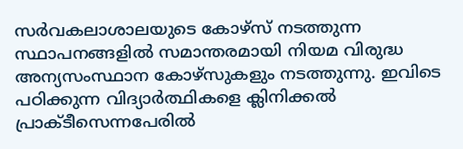സർവകലാശാലയുടെ കോഴ്സ് നടത്തുന്ന സ്ഥാപനങ്ങളിൽ സമാന്തരമായി നിയമ വിരുദ്ധ അന്യസംസ്ഥാന കോഴ്സുകളും നടത്തുന്നു. ഇവിടെ പഠിക്കുന്ന വിദ്യാർത്ഥികളെ ക്ലിനിക്കൽ പ്രാക്ടീസെന്നപേരിൽ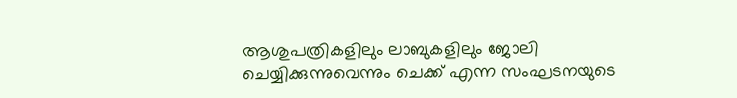ആശുപത്രികളിലും ലാബുകളിലും ജോലി ചെയ്യിക്കുന്നുവെന്നും ചെക്ക് എന്ന സംഘടനയുടെ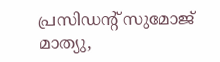പ്രസിഡന്റ് സുമോജ് മാത്യു,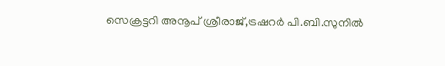സെക്രട്ടറി അനൂപ് ശ്രീരാജ്,ട്രഷറർ പി.ബി.സുനിൽ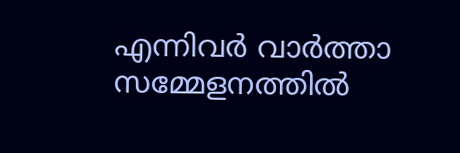എന്നിവർ വാർത്താ സമ്മേളനത്തിൽ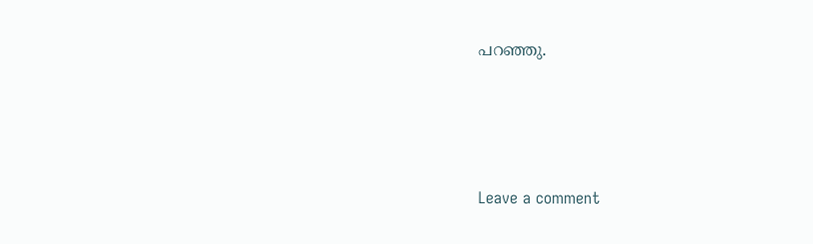പറഞ്ഞു.






Leave a comment